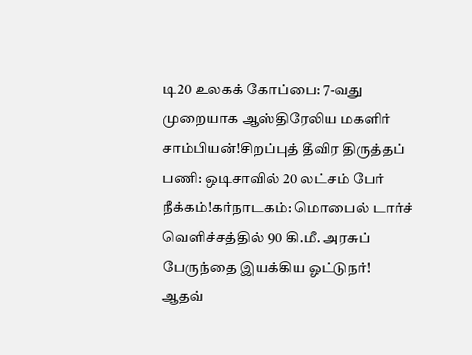டி20 உலகக் கோப்பை: 7-வது முறையாக ஆஸ்திரேலிய மகளிர் சாம்பியன்!சிறப்புத் தீவிர திருத்தப் பணி: ஒடிசாவில் 20 லட்சம் பேர் நீக்கம்!கர்நாடகம்: மொபைல் டார்ச் வெளிச்சத்தில் 90 கி.மீ. அரசுப் பேருந்தை இயக்கிய ஓட்டுநர்! ஆதவ்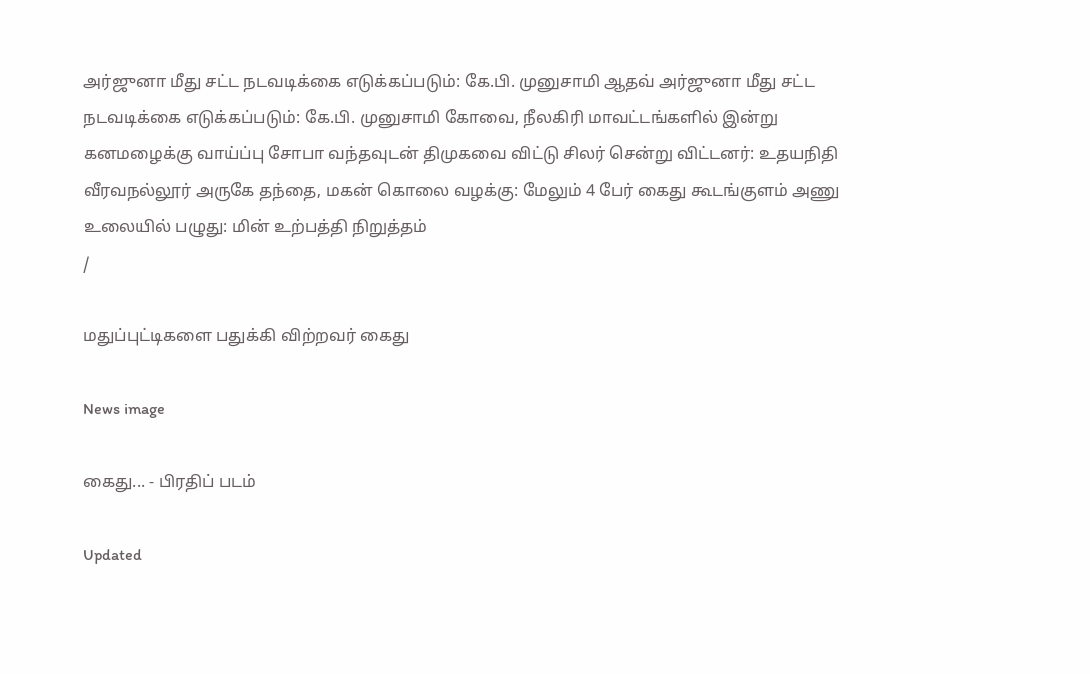அர்ஜுனா மீது சட்ட நடவடிக்கை எடுக்கப்படும்: கே.பி. முனுசாமி ஆதவ் அர்ஜுனா மீது சட்ட நடவடிக்கை எடுக்கப்படும்: கே.பி. முனுசாமி கோவை, நீலகிரி மாவட்டங்களில் இன்று கனமழைக்கு வாய்ப்பு சோபா வந்தவுடன் திமுகவை விட்டு சிலர் சென்று விட்டனர்: உதயநிதி வீரவநல்லூர் அருகே தந்தை, மகன் கொலை வழக்கு: மேலும் 4 பேர் கைது கூடங்குளம் அணு உலையில் பழுது: மின் உற்பத்தி நிறுத்தம்
/

மதுப்புட்டிகளை பதுக்கி விற்றவர் கைது

News image

கைது... - பிரதிப் படம்

Updated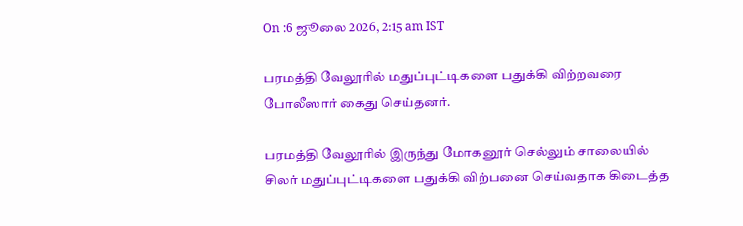On :6 ஜூலை 2026, 2:15 am IST

பரமத்தி வேலூரில் மதுப்புட்டிகளை பதுக்கி விற்றவரை போலீஸார் கைது செய்தனர்.

பரமத்தி வேலூரில் இருந்து மோகனூர் செல்லும் சாலையில் சிலர் மதுப்புட்டிகளை பதுக்கி விற்பனை செய்வதாக கிடைத்த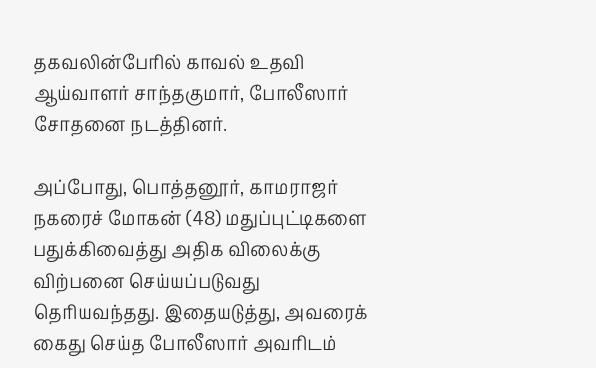தகவலின்பேரில் காவல் உதவி ஆய்வாளர் சாந்தகுமார், போலீஸார் சோதனை நடத்தினர்.

அப்போது, பொத்தனூர், காமராஜர் நகரைச் மோகன் (48) மதுப்புட்டிகளை பதுக்கிவைத்து அதிக விலைக்கு விற்பனை செய்யப்படுவது தெரியவந்தது. இதையடுத்து, அவரைக் கைது செய்த போலீஸார் அவரிடம்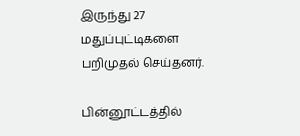இருந்து 27 மதுப்புட்டிகளை பறிமுதல் செய்தனர்.

பின்னூட்டத்தில்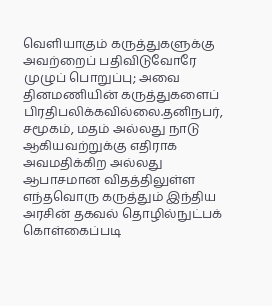வெளியாகும் கருத்துகளுக்கு அவற்றைப் பதிவிடுவோரே முழுப் பொறுப்பு; அவை தினமணியின் கருத்துகளைப் பிரதிபலிக்கவில்லை.தனிநபர், சமூகம், மதம் அல்லது நாடு ஆகியவற்றுக்கு எதிராக அவமதிக்கிற அல்லது ஆபாசமான விதத்திலுள்ள எந்தவொரு கருத்தும் இந்திய அரசின் தகவல் தொழில்நுட்பக் கொள்கைப்படி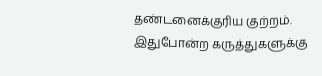தண்டனைக்குரிய குற்றம். இதுபோன்ற கருத்துகளுக்கு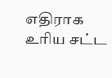எதிராக உரிய சட்ட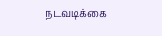நடவடிக்கை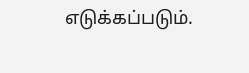எடுக்கப்படும்.